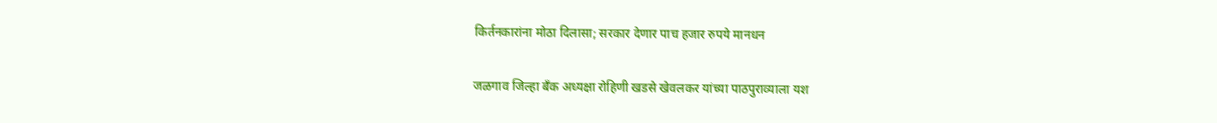किर्तनकारांना मोठा दिलासा; सरकार देणार पाच हजार रुपये मानधन

जळगाव जिल्हा बँक अध्यक्षा रोहिणी खडसे खेवलकर यांच्या पाठपुराव्याला यश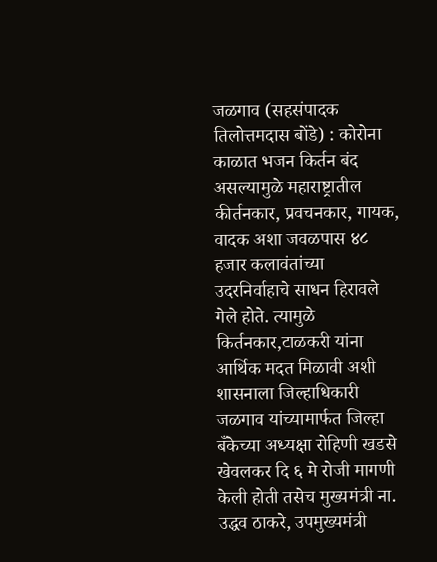जळगाव (सहसंपादक तिलोत्तमदास बोंडे) : कोरोना काळात भजन किर्तन बंद असल्यामुळे महाराष्ट्रातील कीर्तनकार, प्रवचनकार, गायक, वादक अशा जवळपास ४८ हजार कलावंतांच्या उदरनिर्वाहाचे साधन हिरावले गेले होते. त्यामुळे किर्तनकार,टाळकरी यांना आर्थिक मदत मिळावी अशी शासनाला जिल्हाधिकारी जळगाव यांच्यामार्फत जिल्हा बँकेच्या अध्यक्षा रोहिणी खडसे खेवलकर दि ६ मे रोजी मागणी केली होती तसेच मुख्यमंत्री ना. उद्धव ठाकरे, उपमुख्यमंत्री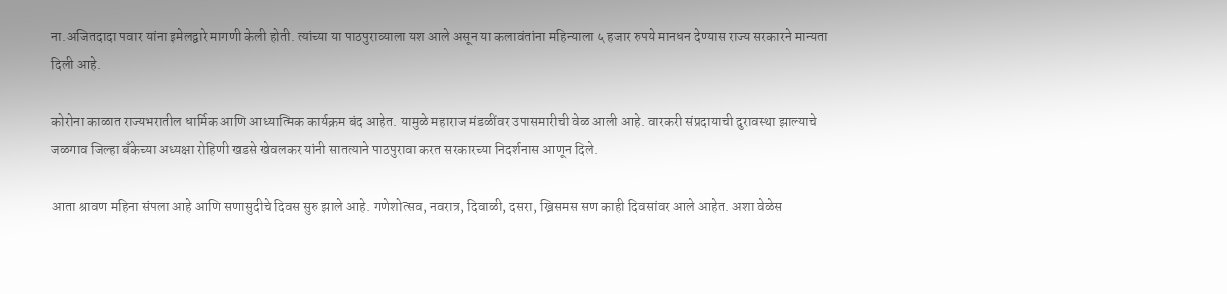ना.अजितदादा पवार यांना इमेलद्वारे मागणी केली होती. त्यांच्या या पाठपुराव्याला यश आले असून या कलावंतांना महिन्याला ५ हजार रुपये मानधन देण्यास राज्य सरकारने मान्यता दिली आहे.

कोरोना काळात राज्यभरातील धार्मिक आणि आध्यात्मिक कार्यक्रम बंद आहेत. यामुळे महाराज मंडळींवर उपासमारीची वेळ आली आहे. वारकरी संप्रदायाची दुरावस्था झाल्याचे जळगाव जिल्हा बँकेच्या अध्यक्षा रोहिणी खडसे खेवलकर यांनी सातत्याने पाठपुरावा करत सरकारच्या निदर्शनास आणून दिले.

आता श्रावण महिना संपला आहे आणि सणासुदीचे दिवस सुरु झाले आहे. गणेशोत्सव, नवरात्र, दिवाळी, दसरा, ख्रिसमस सण काही दिवसांवर आले आहेत. अशा वेळेस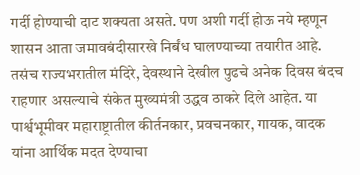गर्दी होण्याची दाट शक्यता असते. पण अशी गर्दी होऊ नये म्हणून शासन आता जमावबंदीसारखे निर्बंध घालण्याच्या तयारीत आहे. तसंच राज्यभरातील मंदिरे, देवस्थाने देखील पुढचे अनेक दिवस बंदच राहणार असल्याचे संकेत मुख्यमंत्री उद्धव ठाकरे दिले आहेत. या पार्श्वभूमीवर महाराष्ट्रातील कीर्तनकार, प्रवचनकार, गायक, वादक यांना आर्थिक मदत देण्याचा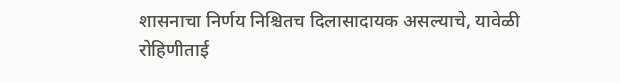शासनाचा निर्णय निश्चितच दिलासादायक असल्याचे, यावेळी रोहिणीताई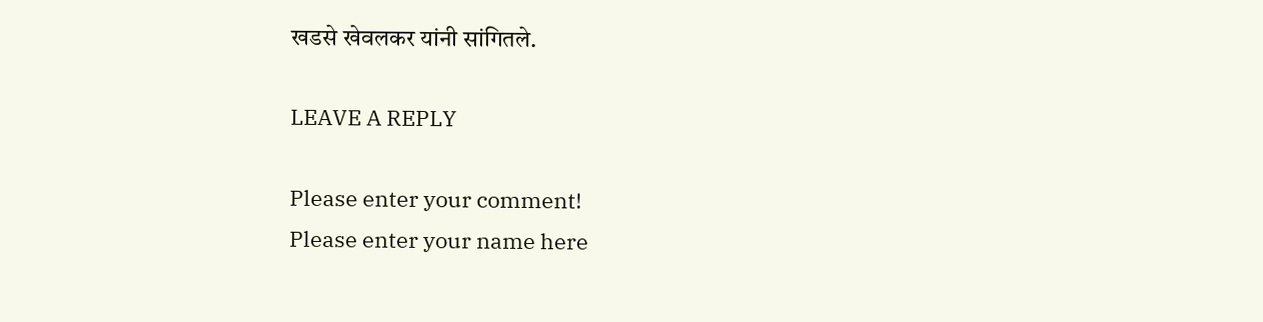खडसे खेवलकर यांनी सांगितले.

LEAVE A REPLY

Please enter your comment!
Please enter your name here